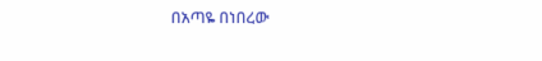በአጣዬ በነበረው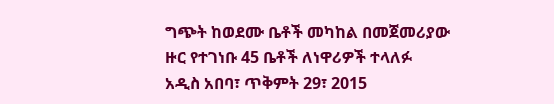ግጭት ከወደሙ ቤቶች መካከል በመጀመሪያው ዙር የተገነቡ 45 ቤቶች ለነዋሪዎች ተላለፉ
አዲስ አበባ፣ ጥቅምት 29፣ 2015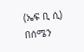(ኤፍ ቢ ሲ) በሰሜን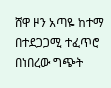ሸዋ ዞን አጣዬ ከተማ በተደጋጋሚ ተፈጥሮ በነበረው ግጭት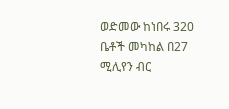ወድመው ከነበሩ 320 ቤቶች መካከል በ27 ሚሊየን ብር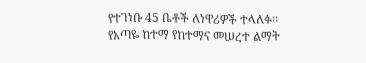የተገነቡ 45 ቤቶች ለነዋሪዎች ተላለፉ፡፡
የአጣዬ ከተማ የከተማና መሠረተ ልማት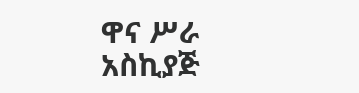ዋና ሥራ አስኪያጅ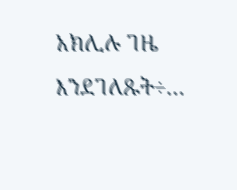አክሊሉ ገዜ እንደገለጹት÷…